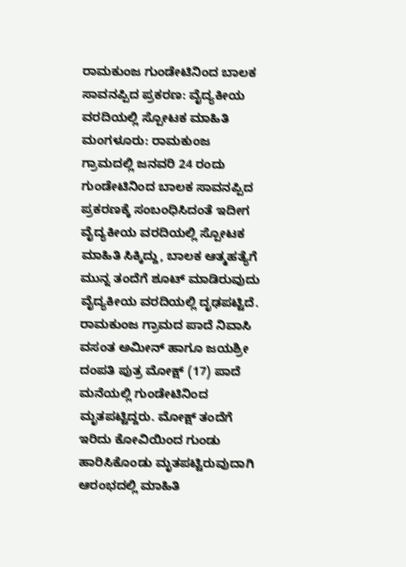ರಾಮಕುಂಜ ಗುಂಡೇಟಿನಿಂದ ಬಾಲಕ ಸಾವನಪ್ಪಿದ ಪ್ರಕರಣ: ವೈದ್ಯಕೀಯ ವರದಿಯಲ್ಲಿ ಸ್ಪೋಟಕ ಮಾಹಿತಿ
ಮಂಗಳೂರು: ರಾಮಕುಂಜ ಗ್ರಾಮದಲ್ಲಿ ಜನವರಿ 24 ರಂದು ಗುಂಡೇಟಿನಿಂದ ಬಾಲಕ ಸಾವನಪ್ಪಿದ ಪ್ರಕರಣಕ್ಕೆ ಸಂಬಂಧಿಸಿದಂತೆ ಇದೀಗ ವೈದ್ಯಕೀಯ ವರದಿಯಲ್ಲಿ ಸ್ಪೋಟಕ ಮಾಹಿತಿ ಸಿಕ್ಕಿದ್ದು, ಬಾಲಕ ಆತ್ಮಹತ್ಯೆಗೆ ಮುನ್ನ ತಂದೆಗೆ ಶೂಟ್ ಮಾಡಿರುವುದು ವೈದ್ಯಕೀಯ ವರದಿಯಲ್ಲಿ ದೃಢಪಟ್ಟಿದೆ.
ರಾಮಕುಂಜ ಗ್ರಾಮದ ಪಾದೆ ನಿವಾಸಿ ವಸಂತ ಅಮೀನ್ ಹಾಗೂ ಜಯಶ್ರೀ ದಂಪತಿ ಪುತ್ರ ಮೋಕ್ಷ್ (17) ಪಾದೆ ಮನೆಯಲ್ಲಿ ಗುಂಡೇಟಿನಿಂದ ಮೃತಪಟ್ಟಿದ್ದರು. ಮೋಕ್ಷ್ ತಂದೆಗೆ ಇರಿದು ಕೋವಿಯಿಂದ ಗುಂಡು ಹಾರಿಸಿಕೊಂಡು ಮೃತಪಟ್ಟಿರುವುದಾಗಿ ಆರಂಭದಲ್ಲಿ ಮಾಹಿತಿ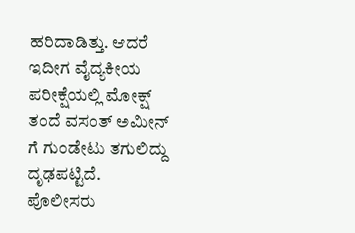ಹರಿದಾಡಿತ್ತು. ಆದರೆ ಇದೀಗ ವೈದ್ಯಕೀಯ ಪರೀಕ್ಷೆಯಲ್ಲಿ ಮೋಕ್ಷ್ ತಂದೆ ವಸಂತ್ ಅಮೀನ್ ಗೆ ಗುಂಡೇಟು ತಗುಲಿದ್ದು ದೃಢಪಟ್ಟಿದೆ.
ಪೊಲೀಸರು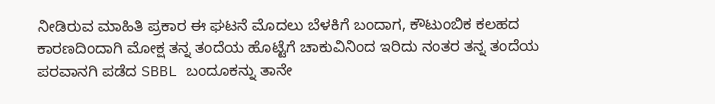ನೀಡಿರುವ ಮಾಹಿತಿ ಪ್ರಕಾರ ಈ ಘಟನೆ ಮೊದಲು ಬೆಳಕಿಗೆ ಬಂದಾಗ, ಕೌಟುಂಬಿಕ ಕಲಹದ ಕಾರಣದಿಂದಾಗಿ ಮೋಕ್ಷ ತನ್ನ ತಂದೆಯ ಹೊಟ್ಟೆಗೆ ಚಾಕುವಿನಿಂದ ಇರಿದು ನಂತರ ತನ್ನ ತಂದೆಯ ಪರವಾನಗಿ ಪಡೆದ SBBL ಬಂದೂಕನ್ನು ತಾನೇ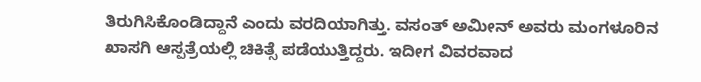ತಿರುಗಿಸಿಕೊಂಡಿದ್ದಾನೆ ಎಂದು ವರದಿಯಾಗಿತ್ತು. ವಸಂತ್ ಅಮೀನ್ ಅವರು ಮಂಗಳೂರಿನ ಖಾಸಗಿ ಆಸ್ಪತ್ರೆಯಲ್ಲಿ ಚಿಕಿತ್ಸೆ ಪಡೆಯುತ್ತಿದ್ದರು. ಇದೀಗ ವಿವರವಾದ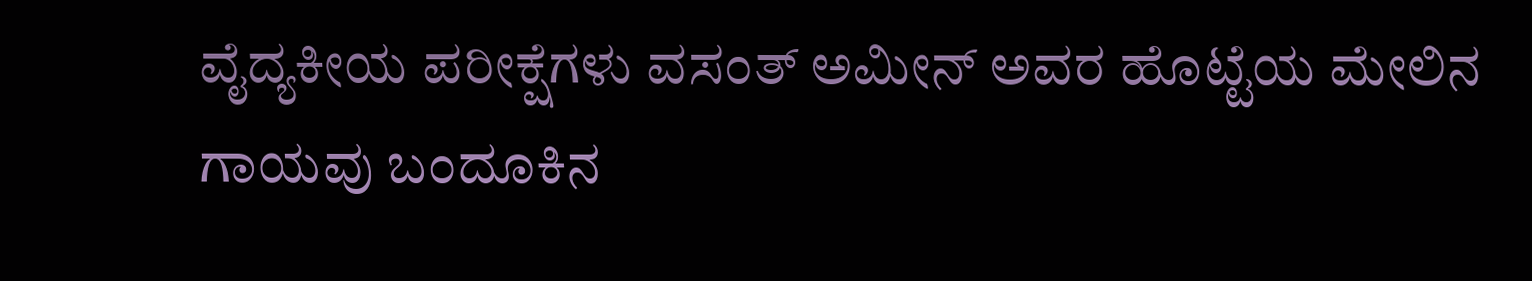ವೈದ್ಯಕೀಯ ಪರೀಕ್ಷೆಗಳು ವಸಂತ್ ಅಮೀನ್ ಅವರ ಹೊಟ್ಟೆಯ ಮೇಲಿನ ಗಾಯವು ಬಂದೂಕಿನ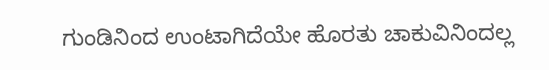ಗುಂಡಿನಿಂದ ಉಂಟಾಗಿದೆಯೇ ಹೊರತು ಚಾಕುವಿನಿಂದಲ್ಲ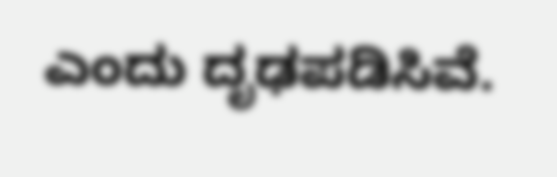ಎಂದು ದೃಢಪಡಿಸಿವೆ.